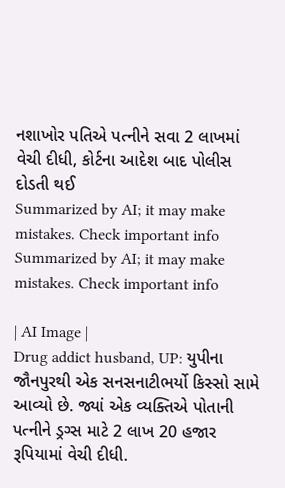નશાખોર પતિએ પત્નીને સવા 2 લાખમાં વેચી દીધી, કોર્ટના આદેશ બાદ પોલીસ દોડતી થઈ
Summarized by AI; it may make mistakes. Check important info
Summarized by AI; it may make mistakes. Check important info

| AI Image |
Drug addict husband, UP: યુપીના જૌનપુરથી એક સનસનાટીભર્યો કિસ્સો સામે આવ્યો છે. જ્યાં એક વ્યક્તિએ પોતાની પત્નીને ડ્રગ્સ માટે 2 લાખ 20 હજાર રૂપિયામાં વેચી દીધી.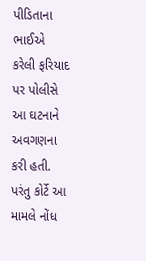પીડિતાના ભાઈએ કરેલી ફરિયાદ પર પોલીસે આ ઘટનાને અવગણના કરી હતી. પરંતુ કોર્ટે આ મામલે નોંધ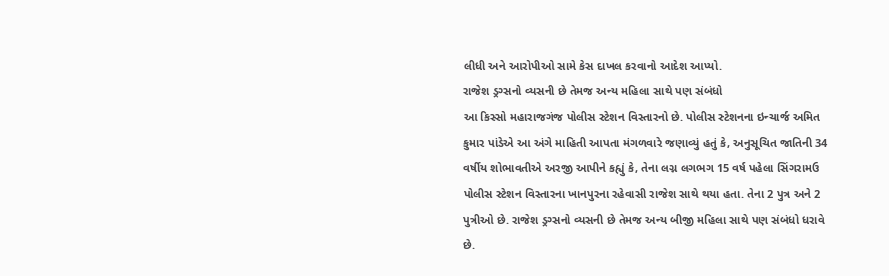લીધી અને આરોપીઓ સામે કેસ દાખલ કરવાનો આદેશ આપ્યો.
રાજેશ ડ્રગ્સનો વ્યસની છે તેમજ અન્ય મહિલા સાથે પણ સંબંધો
આ કિસ્સો મહારાજગંજ પોલીસ સ્ટેશન વિસ્તારનો છે. પોલીસ સ્ટેશનના ઇન્ચાર્જ અમિત કુમાર પાંડેએ આ અંગે માહિતી આપતા મંગળવારે જણાવ્યું હતું કે, અનુસૂચિત જાતિની 34 વર્ષીય શોભાવતીએ અરજી આપીને કહ્યું કે, તેના લગ્ન લગભગ 15 વર્ષ પહેલા સિંગરામઉ પોલીસ સ્ટેશન વિસ્તારના ખાનપુરના રહેવાસી રાજેશ સાથે થયા હતા. તેના 2 પુત્ર અને 2 પુત્રીઓ છે. રાજેશ ડ્રગ્સનો વ્યસની છે તેમજ અન્ય બીજી મહિલા સાથે પણ સંબંધો ધરાવે છે.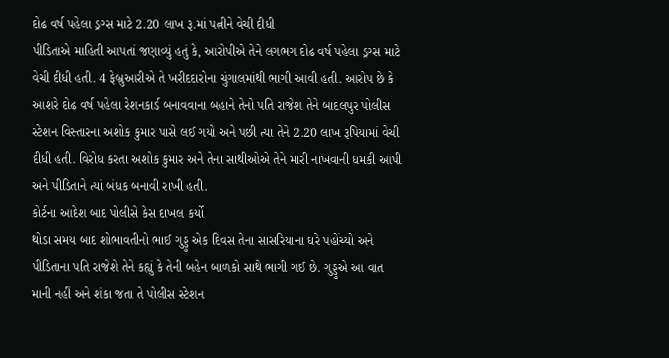દોઢ વર્ષ પહેલા ડ્રગ્સ માટે 2.20 લાખ રૂ.માં પત્નીને વેચી દીધી
પીડિતાએ માહિતી આપતાં જણાવ્યું હતું કે, આરોપીએ તેને લગભગ દોઢ વર્ષ પહેલા ડ્રગ્સ માટે વેચી દીધી હતી. 4 ફેબ્રુઆરીએ તે ખરીદદારોના ચુંગાલમાંથી ભાગી આવી હતી. આરોપ છે કે આશરે દોઢ વર્ષ પહેલા રેશનકાર્ડ બનાવવાના બહાને તેનો પતિ રાજેશ તેને બાદલપુર પોલીસ સ્ટેશન વિસ્તારના અશોક કુમાર પાસે લઈ ગયો અને પછી ત્યા તેને 2.20 લાખ રૂપિયામાં વેચી દીધી હતી. વિરોધ કરતા અશોક કુમાર અને તેના સાથીઓએ તેને મારી નાખવાની ધમકી આપી અને પીડિતાને ત્યાં બંધક બનાવી રાખી હતી.
કોર્ટના આદેશ બાદ પોલીસે કેસ દાખલ કર્યો
થોડા સમય બાદ શોભાવતીનો ભાઈ ગુડ્ડુ એક દિવસ તેના સાસરિયાના ઘરે પહોંચ્યો અને પીડિતાના પતિ રાજેશે તેને કહ્યું કે તેની બહેન બાળકો સાથે ભાગી ગઈ છે. ગુડ્ડુએ આ વાત માની નહીં અને શંકા જતા તે પોલીસ સ્ટેશન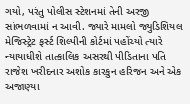ગયો, પરંતુ પોલીસ સ્ટેશનમાં તેની અરજી સાંભળવામાં ન આવી. જ્યારે મામલો જ્યુડિશિયલ મેજિસ્ટ્રેટ ફર્સ્ટ શિલ્પીની કોર્ટમાં પહોંચ્યો ત્યારે ન્યાયાધીશે તાત્કાલિક અસરથી પીડિતાના પતિ રાજેશ ખરીદનાર અશોક કારકુન હરિજન અને એક અજાણ્યા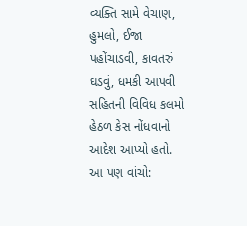વ્યક્તિ સામે વેચાણ, હુમલો, ઈજા પહોંચાડવી, કાવતરું ઘડવું, ધમકી આપવી સહિતની વિવિધ કલમો હેઠળ કેસ નોંધવાનો આદેશ આપ્યો હતો.
આ પણ વાંચો: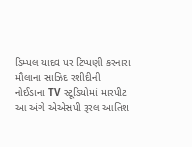ડિમ્પલ યાદવ પર ટિપ્પણી કરનારા મૌલાના સાઝિદ રશીદીની નોઈડાના TV સ્ટૂડિયોમાં મારપીટ
આ અંગે એએસપી રૂરલ આતિશ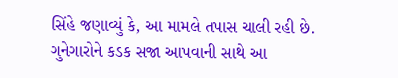સિંહે જણાવ્યું કે, આ મામલે તપાસ ચાલી રહી છે. ગુનેગારોને કડક સજા આપવાની સાથે આ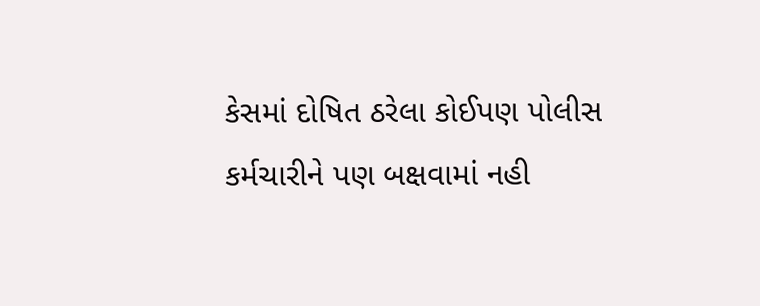કેસમાં દોષિત ઠરેલા કોઈપણ પોલીસ કર્મચારીને પણ બક્ષવામાં નહી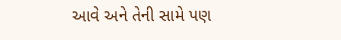આવે અને તેની સામે પણ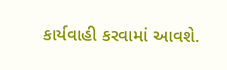કાર્યવાહી કરવામાં આવશે.